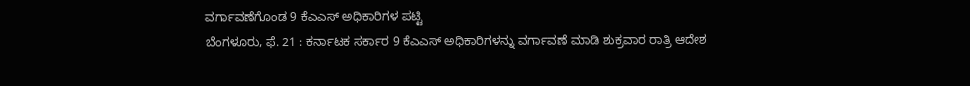ವರ್ಗಾವಣೆಗೊಂಡ 9 ಕೆಎಎಸ್ ಅಧಿಕಾರಿಗಳ ಪಟ್ಟಿ
ಬೆಂಗಳೂರು, ಫೆ. 21 : ಕರ್ನಾಟಕ ಸರ್ಕಾರ 9 ಕೆಎಎಸ್ ಅಧಿಕಾರಿಗಳನ್ನು ವರ್ಗಾವಣೆ ಮಾಡಿ ಶುಕ್ರವಾರ ರಾತ್ರಿ ಆದೇಶ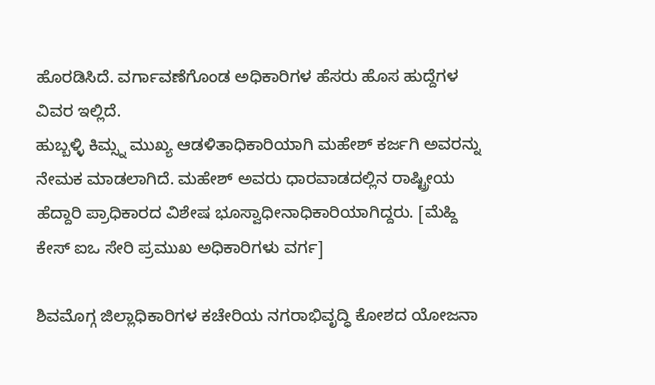ಹೊರಡಿಸಿದೆ. ವರ್ಗಾವಣೆಗೊಂಡ ಅಧಿಕಾರಿಗಳ ಹೆಸರು ಹೊಸ ಹುದ್ದೆಗಳ ವಿವರ ಇಲ್ಲಿದೆ.
ಹುಬ್ಬಳ್ಳಿ ಕಿಮ್ಸ್ನ ಮುಖ್ಯ ಆಡಳಿತಾಧಿಕಾರಿಯಾಗಿ ಮಹೇಶ್ ಕರ್ಜಗಿ ಅವರನ್ನು ನೇಮಕ ಮಾಡಲಾಗಿದೆ. ಮಹೇಶ್ ಅವರು ಧಾರವಾಡದಲ್ಲಿನ ರಾಷ್ಟ್ರೀಯ ಹೆದ್ದಾರಿ ಪ್ರಾಧಿಕಾರದ ವಿಶೇಷ ಭೂಸ್ವಾಧೀನಾಧಿಕಾರಿಯಾಗಿದ್ದರು. [ಮೆಹ್ದಿ ಕೇಸ್ ಐಒ ಸೇರಿ ಪ್ರಮುಖ ಅಧಿಕಾರಿಗಳು ವರ್ಗ]

ಶಿವಮೊಗ್ಗ ಜಿಲ್ಲಾಧಿಕಾರಿಗಳ ಕಚೇರಿಯ ನಗರಾಭಿವೃದ್ಧಿ ಕೋಶದ ಯೋಜನಾ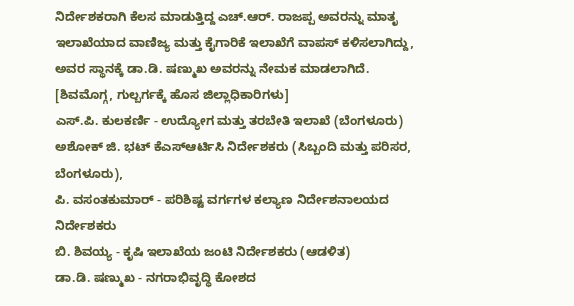ನಿರ್ದೇಶಕರಾಗಿ ಕೆಲಸ ಮಾಡುತ್ತಿದ್ದ ಎಚ್.ಆರ್. ರಾಜಪ್ಪ ಅವರನ್ನು ಮಾತೃ ಇಲಾಖೆಯಾದ ವಾಣಿಜ್ಯ ಮತ್ತು ಕೈಗಾರಿಕೆ ಇಲಾಖೆಗೆ ವಾಪಸ್ ಕಳಿಸಲಾಗಿದ್ದು, ಅವರ ಸ್ಥಾನಕ್ಕೆ ಡಾ.ಡಿ. ಷಣ್ಮುಖ ಅವರನ್ನು ನೇಮಕ ಮಾಡಲಾಗಿದೆ. [ಶಿವಮೊಗ್ಗ, ಗುಲ್ಬರ್ಗಕ್ಕೆ ಹೊಸ ಜಿಲ್ಲಾಧಿಕಾರಿಗಳು]
ಎಸ್.ಪಿ. ಕುಲಕರ್ಣಿ - ಉದ್ಯೋಗ ಮತ್ತು ತರಬೇತಿ ಇಲಾಖೆ (ಬೆಂಗಳೂರು)
ಅಶೋಕ್ ಜಿ. ಭಟ್ ಕೆಎಸ್ಆರ್ಟಿಸಿ ನಿರ್ದೇಶಕರು (ಸಿಬ್ಬಂದಿ ಮತ್ತು ಪರಿಸರ, ಬೆಂಗಳೂರು),
ಪಿ. ವಸಂತಕುಮಾರ್ - ಪರಿಶಿಷ್ಟ ವರ್ಗಗಳ ಕಲ್ಯಾಣ ನಿರ್ದೇಶನಾಲಯದ ನಿರ್ದೇಶಕರು
ಬಿ. ಶಿವಯ್ಯ - ಕೃಷಿ ಇಲಾಖೆಯ ಜಂಟಿ ನಿರ್ದೇಶಕರು (ಆಡಳಿತ)
ಡಾ.ಡಿ. ಷಣ್ಮುಖ - ನಗರಾಭಿವೃದ್ಧಿ ಕೋಶದ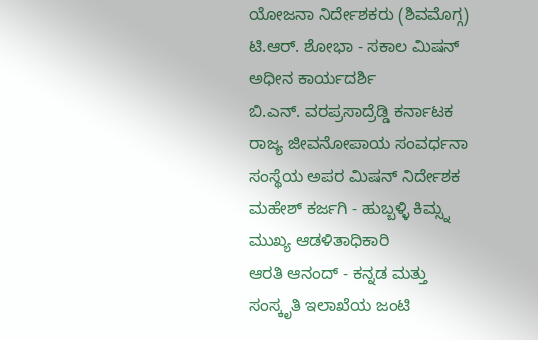ಯೋಜನಾ ನಿರ್ದೇಶಕರು (ಶಿವಮೊಗ್ಗ)
ಟಿ.ಆರ್. ಶೋಭಾ - ಸಕಾಲ ಮಿಷನ್ ಅಧೀನ ಕಾರ್ಯದರ್ಶಿ
ಬಿ.ಎನ್. ವರಪ್ರಸಾದ್ರೆಡ್ಡಿ ಕರ್ನಾಟಕ ರಾಜ್ಯ ಜೀವನೋಪಾಯ ಸಂವರ್ಧನಾ ಸಂಸ್ಥೆಯ ಅಪರ ಮಿಷನ್ ನಿರ್ದೇಶಕ
ಮಹೇಶ್ ಕರ್ಜಗಿ - ಹುಬ್ಬಳ್ಳಿ ಕಿಮ್ಸ್ನ ಮುಖ್ಯ ಆಡಳಿತಾಧಿಕಾರಿ
ಆರತಿ ಆನಂದ್ - ಕನ್ನಡ ಮತ್ತು ಸಂಸ್ಕೃತಿ ಇಲಾಖೆಯ ಜಂಟಿ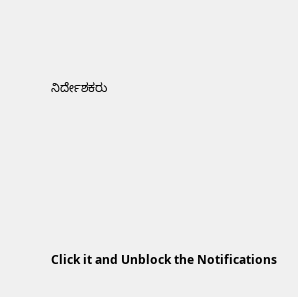ನಿರ್ದೇಶಕರು











Click it and Unblock the Notifications